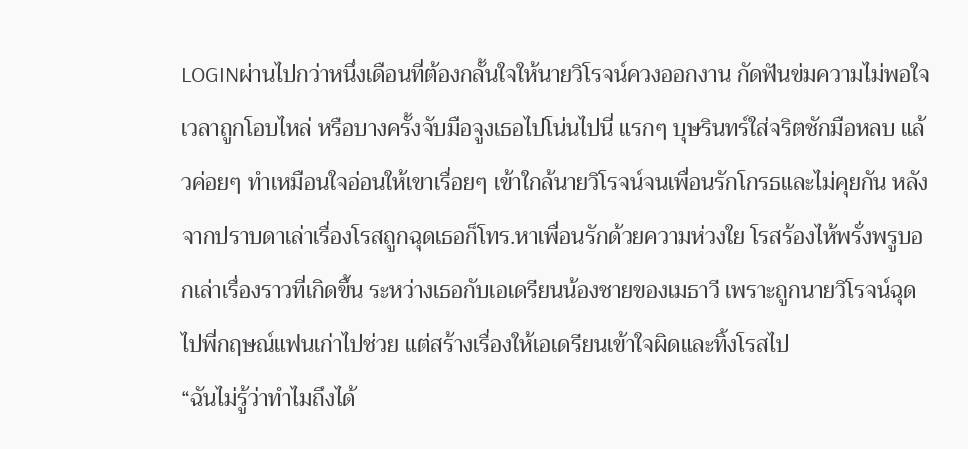LOGINผ่านไปกว่าหนึ่งเดือนที่ต้องกลั้นใจให้นายวิโรจน์ควงออกงาน กัดฟันข่มความไม่พอใจเวลาถูกโอบไหล่ หรือบางครั้งจับมือจูงเธอไปโน่นไปนี่ แรกๆ บุษรินทร์ใส่จริตชักมือหลบ แล้วค่อยๆ ทำเหมือนใจอ่อนให้เขาเรื่อยๆ เข้าใกล้นายวิโรจน์จนเพื่อนรักโกรธและไม่คุยกัน หลังจากปราบดาเล่าเรื่องโรสถูกฉุดเธอก็โทร.หาเพื่อนรักด้วยความห่วงใย โรสร้องไห้พรั่งพรูบอกเล่าเรื่องราวที่เกิดขึ้น ระหว่างเธอกับเอเดรียนน้องชายของเมธาวี เพราะถูกนายวิโรจน์ฉุดไปพี่กฤษณ์แฟนเก่าไปช่วย แต่สร้างเรื่องให้เอเดรียนเข้าใจผิดและทิ้งโรสไป
“ฉันไม่รู้ว่าทำไมถึงได้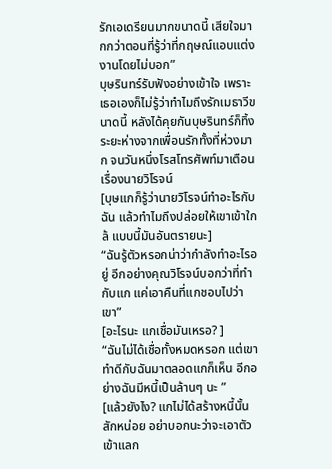รักเอเดรียนมากขนาดนี้ เสียใจมากกว่าตอนที่รู้ว่าที่กฤษณ์แอบแต่งงานโดยไม่บอก”
บุษรินทร์รับฟังอย่างเข้าใจ เพราะเธอเองก็ไม่รู้ว่าทำไมถึงรักเมธาวีขนาดนี้ หลังได้คุยกันบุษรินทร์ก็ทิ้งระยะห่างจากเพื่อนรักทั้งที่ห่วงมาก จนวันหนึ่งโรสโทรศัพท์มาเตือนเรื่องนายวิโรจน์
[บุษแกก็รู้ว่านายวิโรจน์ทำอะไรกับฉัน แล้วทำไมถึงปล่อยให้เขาเข้าใกล้ แบบนี้มันอันตรายนะ]
“ฉันรู้ตัวหรอกน่าว่ากำลังทำอะไรอยู่ อีกอย่างคุณวิโรจน์บอกว่าที่ทำกับแก แค่เอาคืนที่แกชอบไปว่าเขา”
[อะไรนะ แกเชื่อมันเหรอ? ]
“ฉันไม่ได้เชื่อทั้งหมดหรอก แต่เขาทำดีกับฉันมาตลอดแกก็เห็น อีกอย่างฉันมีหนี้เป็นล้านๆ นะ ”
[แล้วยังไง? แกไม่ได้สร้างหนี้นั้นสักหน่อย อย่าบอกนะว่าจะเอาตัวเข้าแลก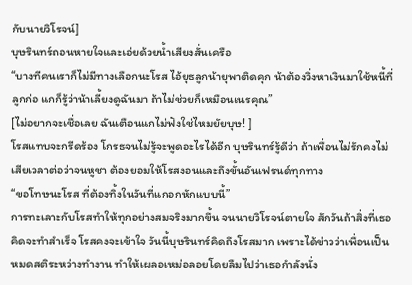กับนายวิโรจน์]
บุษรินทร์ถอนหายใจและเอ่ยด้วยน้ำเสียงสั่นเครือ
“บางทีคนเราก็ไม่มีทางเลือกนะโรส ไอ้ยุธลูกน้ายุพาติดคุก น้าต้องวิ่งหาเงินมาใช้หนี้ที่ลูกก่อ แกก็รู้ว่าน้าเลี้ยงดูฉันมา ถ้าไม่ช่วยก็เหมือนเนรคุณ”
[ไม่อยากจะเชื่อเลย ฉันเตือนแกไม่ฟังใช่ไหมยัยบุษ! ]
โรสแทบจะกรีดร้อง โกรธจนไม่รู้จะพูดอะไรได้อีก บุษรินทร์รู้ดีว่า ถ้าเพื่อนไม่รักคงไม่เสียเวลาต่อว่าจนหูชา ต้องยอมให้โรสงอนและถึงขั้นอันเฟรนด์ทุกทาง
“ขอโทษนะโรส ที่ต้องทิ้งในวันที่แกอกหักแบบนี้”
การทะเลาะกับโรสทำให้ทุกอย่างสมจริงมากขึ้น จนนายวิโรจน์ตายใจ สักวันถ้าสิ่งที่เธอคิดจะทำสำเร็จ โรสคงจะเข้าใจ วันนี้บุษรินทร์คิดถึงโรสมาก เพราะได้ข่าวว่าเพื่อนเป็นหมดสติระหว่างทำงาน ทำให้เผลอเหม่อลอยโดยลืมไปว่าเธอกำลังนั่ง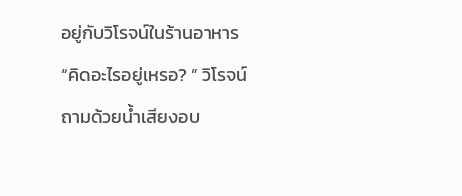อยู่กับวิโรจน์ในร้านอาหาร
“คิดอะไรอยู่เหรอ? ” วิโรจน์ถามด้วยน้ำเสียงอบ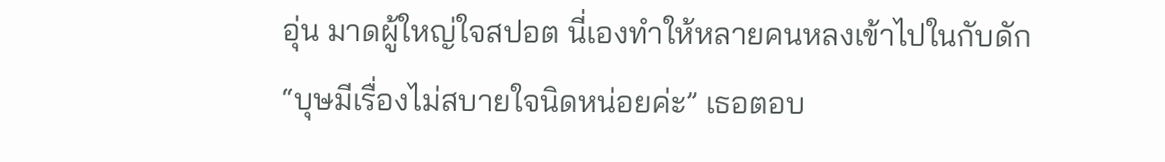อุ่น มาดผู้ใหญ่ใจสปอต นี่เองทำให้หลายคนหลงเข้าไปในกับดัก
“บุษมีเรื่องไม่สบายใจนิดหน่อยค่ะ” เธอตอบ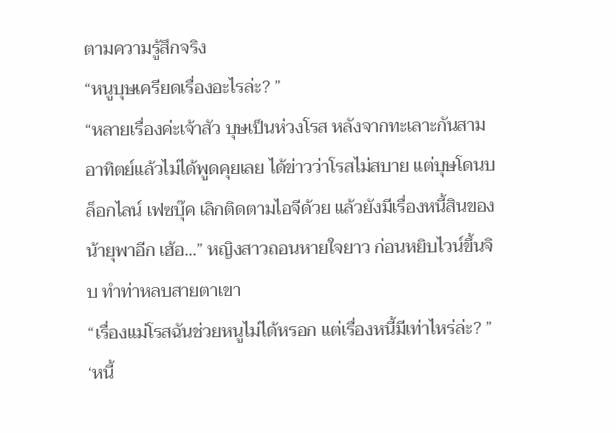ตามความรู้สึกจริง
“หนูบุษเครียดเรื่องอะไรล่ะ? ”
“หลายเรื่องค่ะเจ้าสัว บุษเป็นห่วงโรส หลังจากทะเลาะกันสามอาทิตย์แล้วไม่ได้พูดคุยเลย ได้ข่าวว่าโรสไม่สบาย แต่บุษโดนบล็อกไลน์ เฟซบุ๊ค เลิกติดตามไอจีด้วย แล้วยังมีเรื่องหนี้สินของน้ายุพาอีก เฮ้อ...” หญิงสาวถอนหายใจยาว ก่อนหยิบไวน์ขึ้นจิบ ทำท่าหลบสายตาเขา
“เรื่องแม่โรสฉันช่วยหนูไม่ได้หรอก แต่เรื่องหนี้มีเท่าไหร่ล่ะ? ”
‘หนี้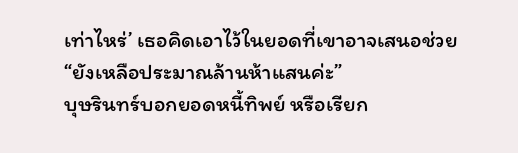เท่าไหร่’ เธอคิดเอาไว้ในยอดที่เขาอาจเสนอช่วย
“ยังเหลือประมาณล้านห้าแสนค่ะ”
บุษรินทร์บอกยอดหนี้ทิพย์ หรือเรียก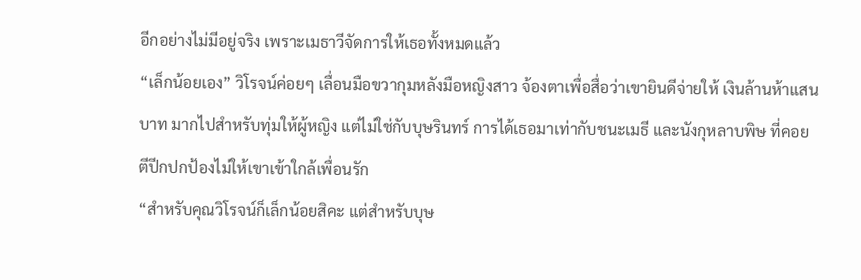อีกอย่างไม่มีอยู่จริง เพราะเมธาวีจัดการให้เธอทั้งหมดแล้ว
“เล็กน้อยเอง” วิโรจน์ค่อยๆ เลื่อนมือขวากุมหลังมือหญิงสาว จ้องตาเพื่อสื่อว่าเขายินดีจ่ายให้ เงินล้านห้าแสนบาท มากไปสำหรับทุ่มให้ผู้หญิง แต่ไม่ใช่กับบุษรินทร์ การได้เธอมาเท่ากับชนะเมธี และนังกุหลาบพิษ ที่คอยตีปีกปกป้องไม่ให้เขาเข้าใกล้เพื่อนรัก
“สำหรับคุณวิโรจน์ก็เล็กน้อยสิคะ แต่สำหรับบุษ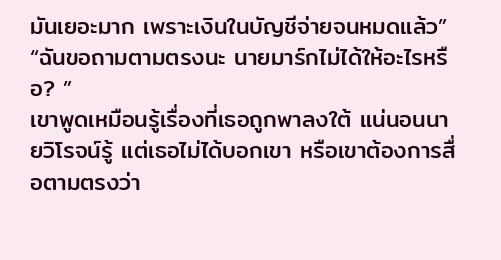มันเยอะมาก เพราะเงินในบัญชีจ่ายจนหมดแล้ว”
“ฉันขอถามตามตรงนะ นายมาร์กไม่ได้ให้อะไรหรือ? ”
เขาพูดเหมือนรู้เรื่องที่เธอถูกพาลงใต้ แน่นอนนายวิโรจน์รู้ แต่เธอไม่ได้บอกเขา หรือเขาต้องการสื่อตามตรงว่า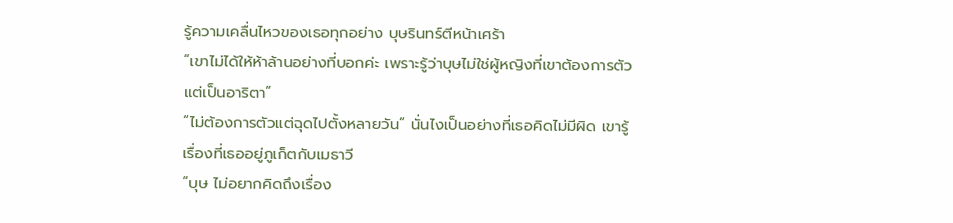รู้ความเคลื่นไหวของเธอทุกอย่าง บุษรินทร์ตีหน้าเศร้า
“เขาไม่ได้ให้ห้าล้านอย่างที่บอกค่ะ เพราะรู้ว่าบุษไม่ใช่ผู้หญิงที่เขาต้องการตัว แต่เป็นอาริตา”
“ไม่ต้องการตัวแต่ฉุดไปตั้งหลายวัน” นั่นไงเป็นอย่างที่เธอคิดไม่มีผิด เขารู้เรื่องที่เธออยู่ภูเก็ตกับเมธาวี
“บุษ ไม่อยากคิดถึงเรื่อง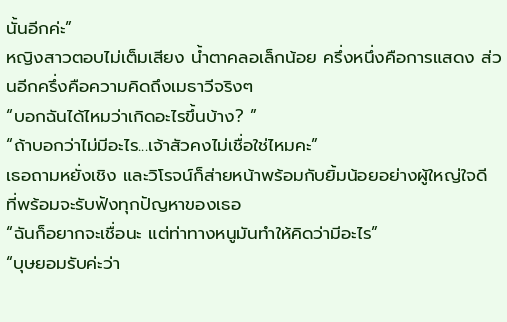นั้นอีกค่ะ”
หญิงสาวตอบไม่เต็มเสียง น้ำตาคลอเล็กน้อย ครึ่งหนึ่งคือการแสดง ส่วนอีกครึ่งคือความคิดถึงเมธาวีจริงๆ
“บอกฉันได้ไหมว่าเกิดอะไรขึ้นบ้าง? ”
“ถ้าบอกว่าไม่มีอะไร...เจ้าสัวคงไม่เชื่อใช่ไหมคะ”
เธอถามหยั่งเชิง และวิโรจน์ก็ส่ายหน้าพร้อมกับยิ้มน้อยอย่างผู้ใหญ่ใจดี ที่พร้อมจะรับฟังทุกปัญหาของเธอ
“ฉันก็อยากจะเชื่อนะ แต่ท่าทางหนูมันทำให้คิดว่ามีอะไร”
“บุษยอมรับค่ะว่า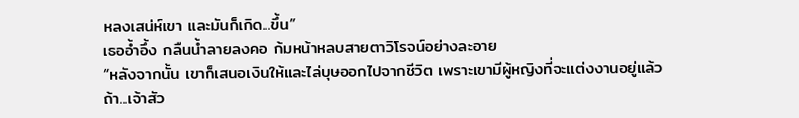หลงเสน่ห์เขา และมันก็เกิด...ขึ้น”
เธออ้ำอึ้ง กลืนน้ำลายลงคอ ก้มหน้าหลบสายตาวิโรจน์อย่างละอาย
“หลังจากนั้น เขาก็เสนอเงินให้และไล่บุษออกไปจากชีวิต เพราะเขามีผู้หญิงที่จะแต่งงานอยู่แล้ว ถ้า...เจ้าสัว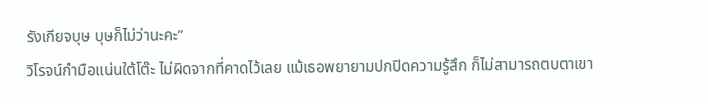รังเกียจบุษ บุษก็ไม่ว่านะคะ”
วิโรจน์กำมือแน่นใต้โต๊ะ ไม่ผิดจากที่คาดไว้เลย แม้เธอพยายามปกปิดความรู้สึก ก็ไม่สามารถตบตาเขา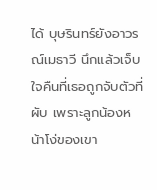ได้ บุษรินทร์ยังอาวรณ์เมธาวี นึกแล้วเจ็บใจคืนที่เธอถูกจับตัวที่ผับ เพราะลูกน้องหน้าโง่ของเขา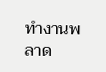ทำงานพลาด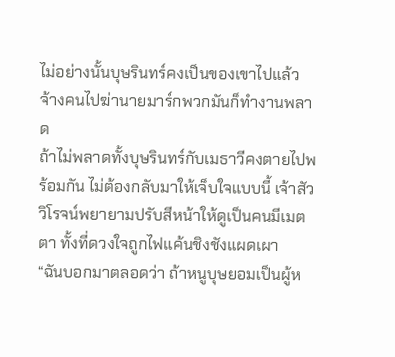ไม่อย่างนั้นบุษรินทร์คงเป็นของเขาไปแล้ว จ้างคนไปฆ่านายมาร์กพวกมันก็ทำงานพลาด
ถ้าไม่พลาดทั้งบุษรินทร์กับเมธาวีคงตายไปพร้อมกัน ไม่ต้องกลับมาให้เจ็บใจแบบนี้ เจ้าสัววิโรจน์พยายามปรับสีหน้าให้ดูเป็นคนมีเมตตา ทั้งที่ดวงใจถูกไฟแค้นชิงชังแผดเผา
“ฉันบอกมาตลอดว่า ถ้าหนูบุษยอมเป็นผู้ห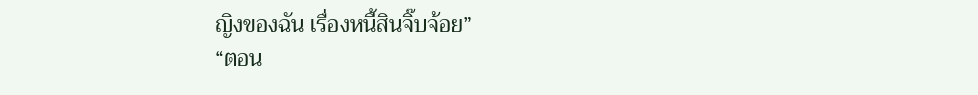ญิงของฉัน เรื่องหนี้สินจิ๊บจ้อย”
“ตอน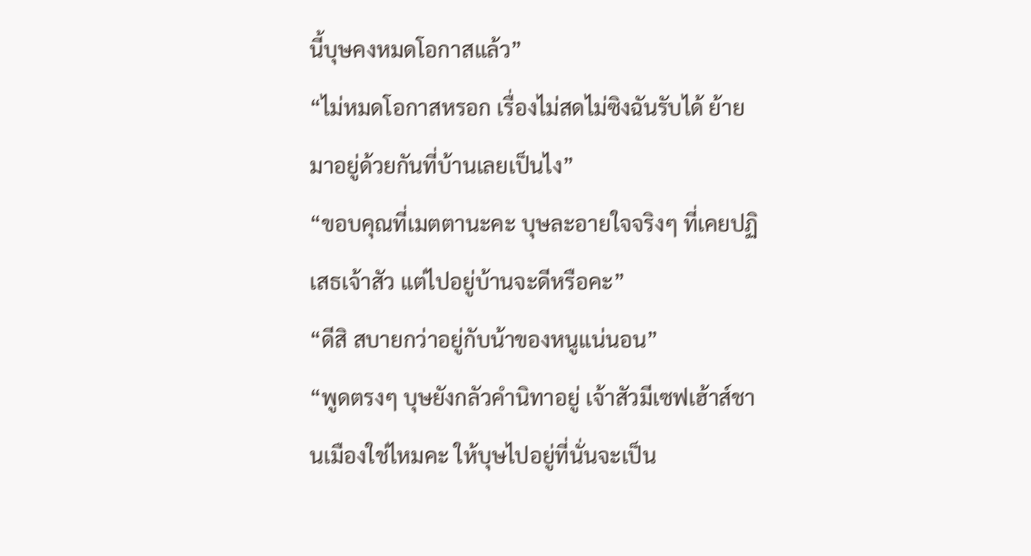นี้บุษคงหมดโอกาสแล้ว”
“ไม่หมดโอกาสหรอก เรื่องไม่สดไม่ซิงฉันรับได้ ย้ายมาอยู่ด้วยกันที่บ้านเลยเป็นไง”
“ขอบคุณที่เมตตานะคะ บุษละอายใจจริงๆ ที่เคยปฏิเสธเจ้าสัว แต่ไปอยู่บ้านจะดีหรือคะ”
“ดีสิ สบายกว่าอยู่กับน้าของหนูแน่นอน”
“พูดตรงๆ บุษยังกลัวคำนิทาอยู่ เจ้าสัวมีเซฟเฮ้าส์ชานเมืองใช่ไหมคะ ให้บุษไปอยู่ที่นั่นจะเป็น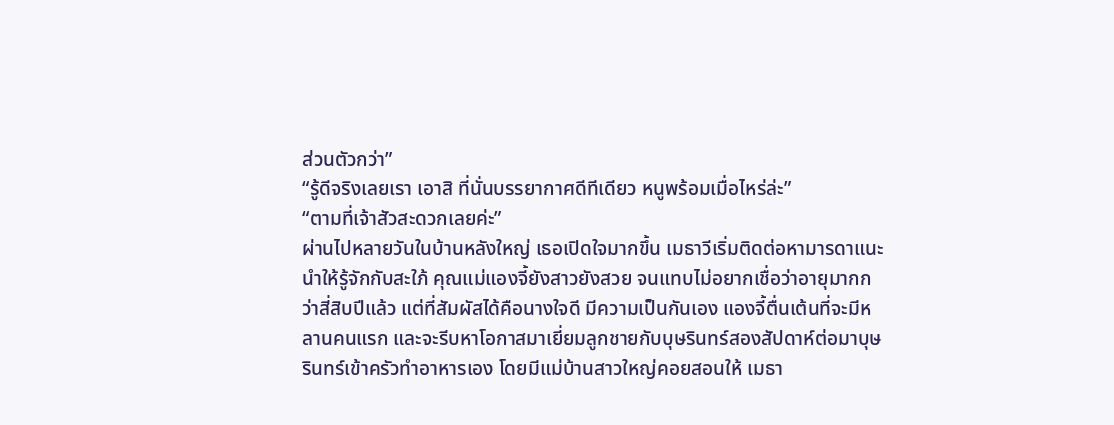ส่วนตัวกว่า”
“รู้ดีจริงเลยเรา เอาสิ ที่นั่นบรรยากาศดีทีเดียว หนูพร้อมเมื่อไหร่ล่ะ”
“ตามที่เจ้าสัวสะดวกเลยค่ะ”
ผ่านไปหลายวันในบ้านหลังใหญ่ เธอเปิดใจมากขึ้น เมธาวีเริ่มติดต่อหามารดาแนะนำให้รู้จักกับสะใภ้ คุณแม่แองจี้ยังสาวยังสวย จนแทบไม่อยากเชื่อว่าอายุมากกว่าสี่สิบปีแล้ว แต่ที่สัมผัสได้คือนางใจดี มีความเป็นกันเอง แองจี้ตื่นเต้นที่จะมีหลานคนแรก และจะรีบหาโอกาสมาเยี่ยมลูกชายกับบุษรินทร์สองสัปดาห์ต่อมาบุษรินทร์เข้าครัวทำอาหารเอง โดยมีแม่บ้านสาวใหญ่คอยสอนให้ เมธา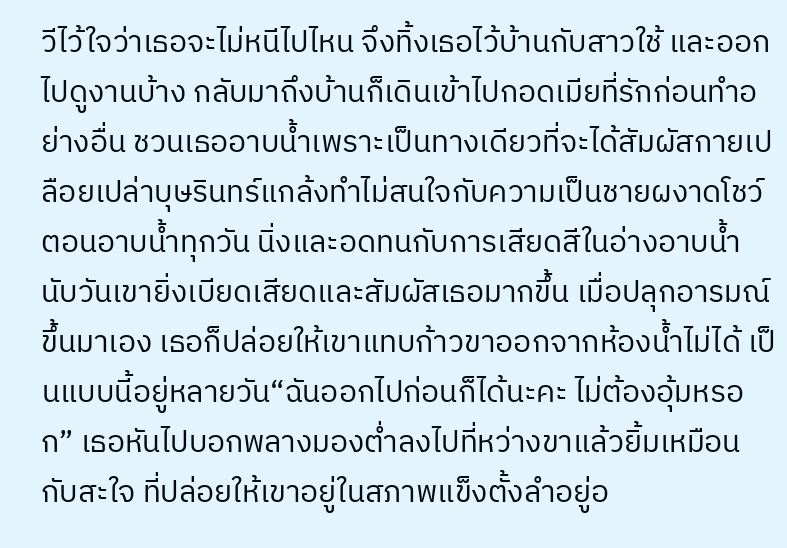วีไว้ใจว่าเธอจะไม่หนีไปไหน จึงทิ้งเธอไว้บ้านกับสาวใช้ และออกไปดูงานบ้าง กลับมาถึงบ้านก็เดินเข้าไปกอดเมียที่รักก่อนทำอย่างอื่น ชวนเธออาบน้ำเพราะเป็นทางเดียวที่จะได้สัมผัสกายเปลือยเปล่าบุษรินทร์แกล้งทำไม่สนใจกับความเป็นชายผงาดโชว์ตอนอาบน้ำทุกวัน นิ่งและอดทนกับการเสียดสีในอ่างอาบน้ำ นับวันเขายิ่งเบียดเสียดและสัมผัสเธอมากขึ้น เมื่อปลุกอารมณ์ขึ้นมาเอง เธอก็ปล่อยให้เขาแทบก้าวขาออกจากห้องน้ำไม่ได้ เป็นแบบนี้อยู่หลายวัน“ฉันออกไปก่อนก็ได้นะคะ ไม่ต้องอุ้มหรอก” เธอหันไปบอกพลางมองต่ำลงไปที่หว่างขาแล้วยิ้มเหมือนกับสะใจ ที่ปล่อยให้เขาอยู่ในสภาพแข็งตั้งลำอยู่อ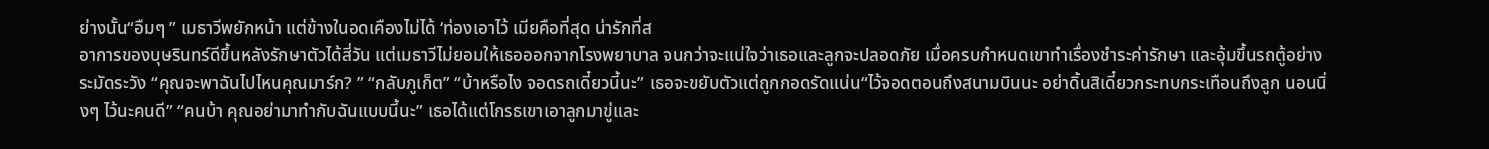ย่างนั้น“อืมๆ ” เมธาวีพยักหน้า แต่ข้างในอดเคืองไม่ได้ ‘ท่องเอาไว้ เมียคือที่สุด น่ารักที่ส
อาการของบุษรินทร์ดีขึ้นหลังรักษาตัวได้สี่วัน แต่เมธาวีไม่ยอมให้เธอออกจากโรงพยาบาล จนกว่าจะแน่ใจว่าเธอและลูกจะปลอดภัย เมื่อครบกำหนดเขาทำเรื่องชำระค่ารักษา และอุ้มขึ้นรถตู้อย่างระมัดระวัง “คุณจะพาฉันไปไหนคุณมาร์ก? ” “กลับภูเก็ต” “บ้าหรือไง จอดรถเดี๋ยวนี้นะ” เธอจะขยับตัวแต่ถูกกอดรัดแน่น“ไว้จอดตอนถึงสนามบินนะ อย่าดิ้นสิเดี๋ยวกระทบกระเทือนถึงลูก นอนนิ่งๆ ไว้นะคนดี” “คนบ้า คุณอย่ามาทำกับฉันแบบนี้นะ” เธอได้แต่โกรธเขาเอาลูกมาขู่และ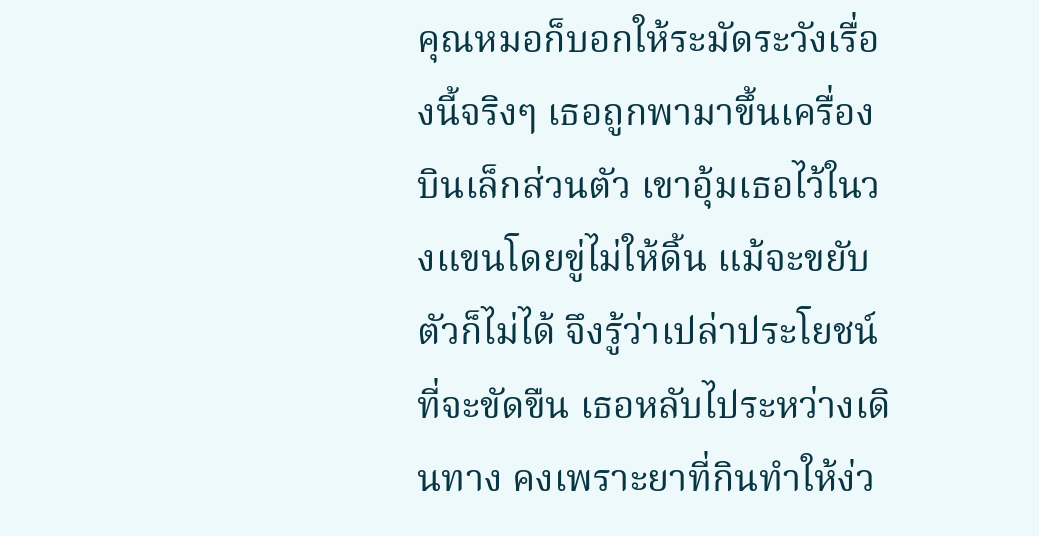คุณหมอก็บอกให้ระมัดระวังเรื่องนี้จริงๆ เธอถูกพามาขึ้นเครื่องบินเล็กส่วนตัว เขาอุ้มเธอไว้ในวงแขนโดยขู่ไม่ให้ดิ้น แม้จะขยับตัวก็ไม่ได้ จึงรู้ว่าเปล่าประโยชน์ที่จะขัดขืน เธอหลับไประหว่างเดินทาง คงเพราะยาที่กินทำให้ง่ว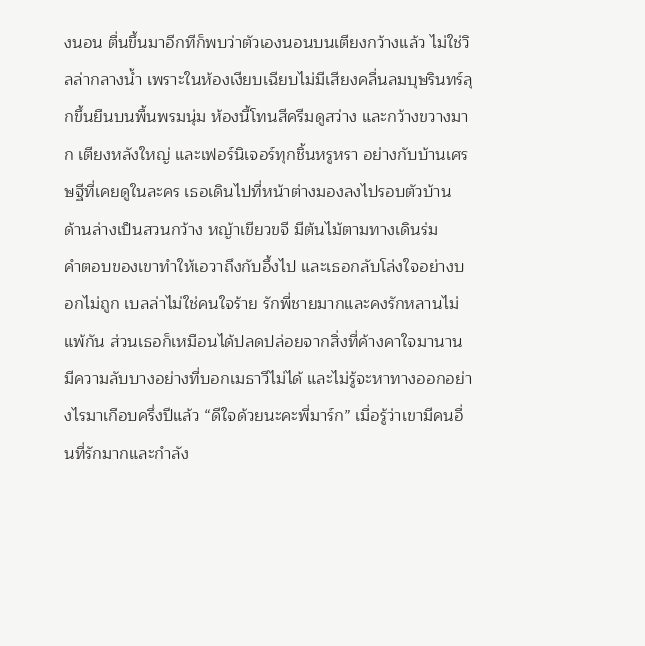งนอน ตื่นขึ้นมาอีกทีก็พบว่าตัวเองนอนบนเตียงกว้างแล้ว ไม่ใช่วิลล่ากลางน้ำ เพราะในห้องเงียบเฉียบไม่มีเสียงคลื่นลมบุษรินทร์ลุกขึ้นยืนบนพื้นพรมนุ่ม ห้องนี้โทนสีครีมดูสว่าง และกว้างขวางมาก เตียงหลังใหญ่ และเฟอร์นิเจอร์ทุกชิ้นหรูหรา อย่างกับบ้านเศรษฐีที่เคยดูในละคร เธอเดินไปที่หน้าต่างมองลงไปรอบตัวบ้าน ด้านล่างเป็นสวนกว้าง หญ้าเขียวขจี มีต้นไม้ตามทางเดินร่ม
คำตอบของเขาทำให้เอวาถึงกับอึ้งไป และเธอกลับโล่งใจอย่างบอกไม่ถูก เบลล่าไม่ใช่คนใจร้าย รักพี่ชายมากและคงรักหลานไม่แพ้กัน ส่วนเธอก็เหมือนได้ปลดปล่อยจากสิ่งที่ค้างคาใจมานาน มีความลับบางอย่างที่บอกเมธาวีไม่ได้ และไม่รู้จะหาทางออกอย่างไรมาเกือบครึ่งปีแล้ว “ดีใจด้วยนะคะพี่มาร์ก” เมื่อรู้ว่าเขามีคนอื่นที่รักมากและกำลัง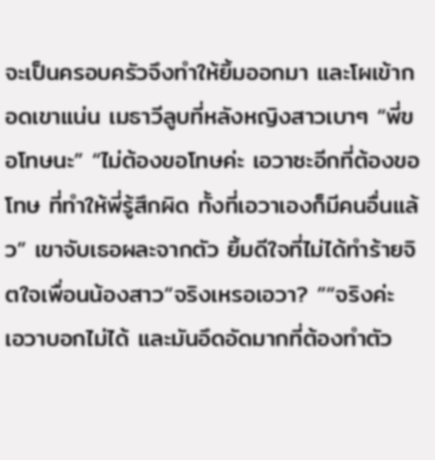จะเป็นครอบครัวจึงทำให้ยิ้มออกมา และโผเข้ากอดเขาแน่น เมธาวีลูบที่หลังหญิงสาวเบาๆ “พี่ขอโทษนะ” “ไม่ต้องขอโทษค่ะ เอวาซะอีกที่ต้องขอโทษ ที่ทำให้พี่รู้สึกผิด ทั้งที่เอวาเองก็มีคนอื่นแล้ว” เขาจับเธอผละจากตัว ยิ้มดีใจที่ไม่ได้ทำร้ายจิตใจเพื่อนน้องสาว“จริงเหรอเอวา? ”“จริงค่ะ เอวาบอกไม่ได้ และมันอึดอัดมากที่ต้องทำตัว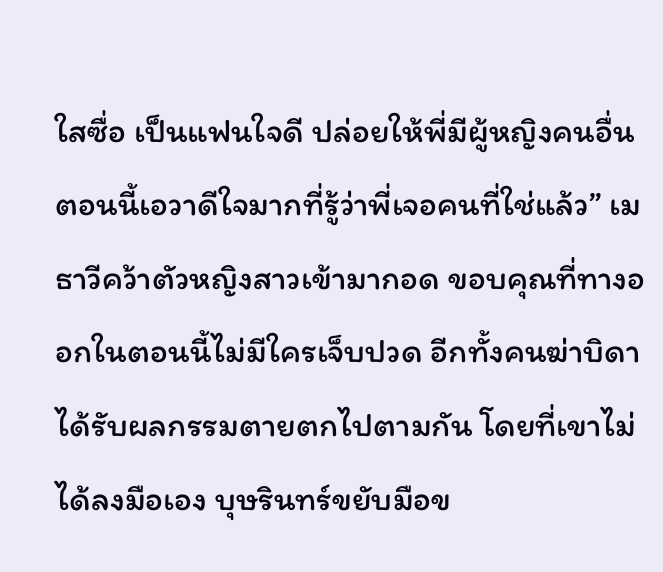ใสซื่อ เป็นแฟนใจดี ปล่อยให้พี่มีผู้หญิงคนอื่น ตอนนี้เอวาดีใจมากที่รู้ว่าพี่เจอคนที่ใช่แล้ว” เมธาวีคว้าตัวหญิงสาวเข้ามากอด ขอบคุณที่ทางออกในตอนนี้ไม่มีใครเจ็บปวด อีกทั้งคนฆ่าบิดาได้รับผลกรรมตายตกไปตามกัน โดยที่เขาไม่ได้ลงมือเอง บุษรินทร์ขยับมือข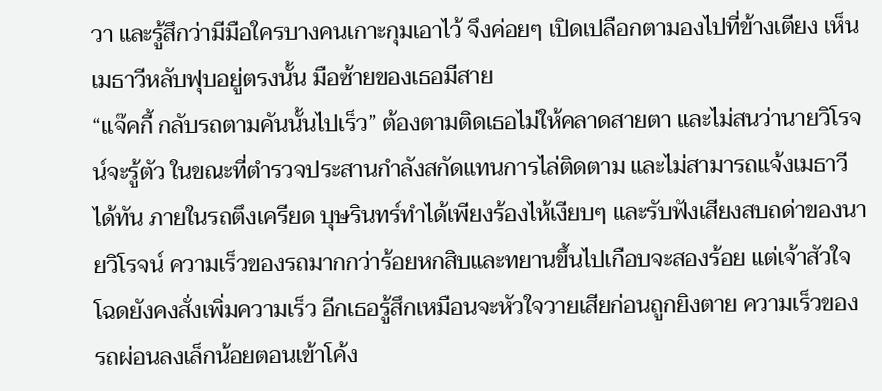วา และรู้สึกว่ามีมือใครบางคนเกาะกุมเอาไว้ จึงค่อยๆ เปิดเปลือกตามองไปที่ข้างเตียง เห็นเมธาวีหลับฟุบอยู่ตรงนั้น มือซ้ายของเธอมีสาย
“แจ๊คกี้ กลับรถตามคันนั้นไปเร็ว” ต้องตามติดเธอไม่ให้คลาดสายตา และไม่สนว่านายวิโรจน์จะรู้ตัว ในขณะที่ตำรวจประสานกำลังสกัดแทนการไล่ติดตาม และไม่สามารถแจ้งเมธาวีได้ทัน ภายในรถตึงเครียด บุษรินทร์ทำได้เพียงร้องไห้เงียบๆ และรับฟังเสียงสบถด่าของนายวิโรจน์ ความเร็วของรถมากกว่าร้อยหกสิบและทยานขึ้นไปเกือบจะสองร้อย แต่เจ้าสัวใจโฉดยังคงสั่งเพิ่มความเร็ว อีกเธอรู้สึกเหมือนจะหัวใจวายเสียก่อนถูกยิงตาย ความเร็วของรถผ่อนลงเล็กน้อยตอนเข้าโค้ง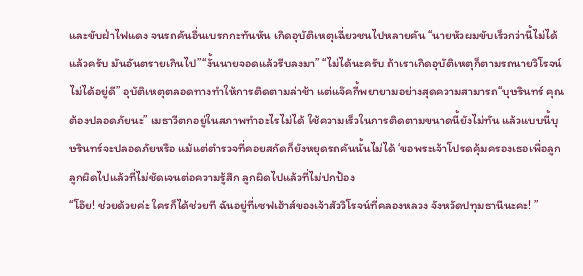และขับฝ่าไฟแดง จนรถคันอื่นเบรกกะทันหัน เกิดอุบัติเหตุเฉี่ยวชนไปหลายคัน “นายหัวผมขับเร็วกว่านี้ไม่ได้แล้วครับ มันอันตรายเกินไป”“งั้นนายจอดแล้วรีบลงมา” “ไม่ได้นะครับ ถ้าเราเกิดอุบัติเหตุก็ตามรถนายวิโรจน์ไม่ได้อยู่ดี” อุบัติเหตุตลอดทางทำให้การติดตามล่าช้า แต่แจ๊คกี้พยายามอย่างสุดความสามารถ“บุษรินทร์ คุณต้องปลอดภัยนะ” เมธาวีตกอยู่ในสภาพทำอะไรไม่ได้ ใช้ความเร็วในการติดตามขนาดนี้ยังไม่ทัน แล้วแบบนี้บุษรินทร์จะปลอดภัยหรือ แม้แต่ตำรวจที่คอยสกัดก็ยังหยุดรถคันนั้นไม่ได้ ‘ขอพระเจ้าโปรดคุ้มครองเธอเพื่อลูก ลูกผิดไปแล้วที่ไม่ชัดเจนต่อความรู้สึก ลูกผิดไปแล้วที่ไม่ปกป้อง
“โอ๊ย! ช่วยด้วยค่ะ ใครก็ได้ช่วยที ฉันอยู่ที่เซฟเฮ้าส์ของเจ้าสัววิโรจน์ที่คลองหลวง จังหวัดปทุมธานีนะคะ! ”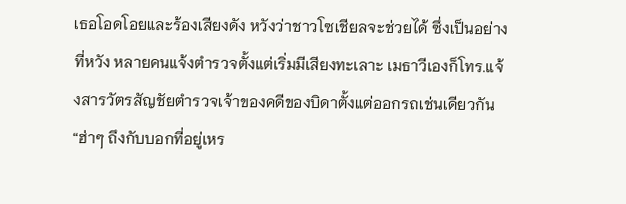เธอโอดโอยและร้องเสียงดัง หวังว่าชาวโซเชียลจะช่วยได้ ซึ่งเป็นอย่างที่หวัง หลายคนแจ้งตำรวจตั้งแต่เริ่มมีเสียงทะเลาะ เมธาวีเองก็โทร.แจ้งสารวัตรสัญชัยตำรวจเจ้าของคดีของบิดาตั้งแต่ออกรถเช่นเดียวกัน“ฮ่าๆ ถึงกับบอกที่อยู่เหร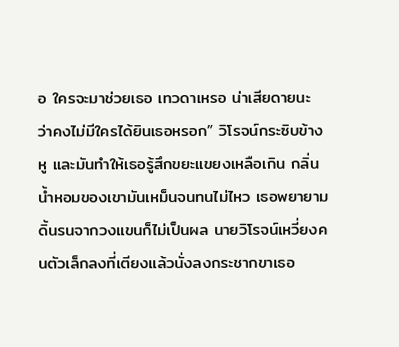อ ใครจะมาช่วยเธอ เทวดาเหรอ น่าเสียดายนะ ว่าคงไม่มีใครได้ยินเธอหรอก” วิโรจน์กระซิบข้างหู และมันทำให้เธอรู้สึกขยะแขยงเหลือเกิน กลิ่นน้ำหอมของเขามันเหม็นจนทนไม่ไหว เธอพยายามดิ้นรนจากวงแขนก็ไม่เป็นผล นายวิโรจน์เหวี่ยงคนตัวเล็กลงที่เตียงแล้วนั่งลงกระชากขาเธอ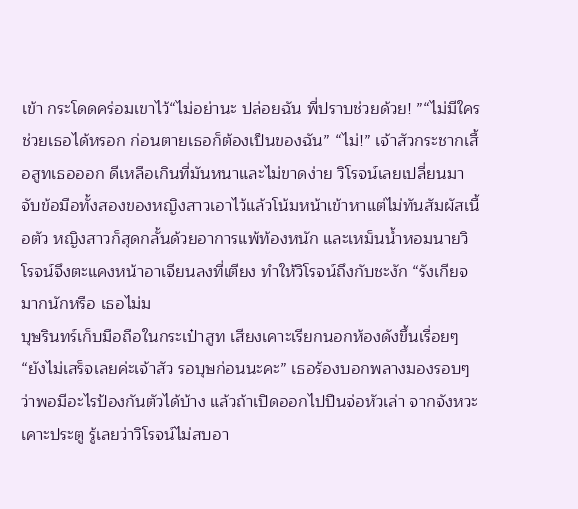เข้า กระโดดคร่อมเขาไว้“ไม่อย่านะ ปล่อยฉัน พี่ปราบช่วยด้วย! ”“ไม่มีใครช่วยเธอได้หรอก ก่อนตายเธอก็ต้องเป็นของฉัน” “ไม่!” เจ้าสัวกระชากเสื้อสูทเธอออก ดีเหลือเกินที่มันหนาและไม่ขาดง่าย วิโรจน์เลยเปลี่ยนมาจับข้อมือทั้งสองของหญิงสาวเอาไว้แล้วโน้มหน้าเข้าหาแต่ไม่ทันสัมผัสเนื้อตัว หญิงสาวก็สุดกลั้นด้วยอาการแพ้ท้องหนัก และเหม็นน้ำหอมนายวิโรจน์จึงตะแคงหน้าอาเจียนลงที่เตียง ทำให้วิโรจน์ถึงกับชะงัก “รังเกียจมากนักหรือ เธอไม่ม
บุษรินทร์เก็บมือถือในกระเป๋าสูท เสียงเคาะเรียกนอกห้องดังขึ้นเรื่อยๆ “ยังไม่เสร็จเลยค่ะเจ้าสัว รอบุษก่อนนะคะ” เธอร้องบอกพลางมองรอบๆ ว่าพอมีอะไรป้องกันตัวได้บ้าง แล้วถ้าเปิดออกไปปืนจ่อหัวเล่า จากจังหวะเคาะประตู รู้เลยว่าวิโรจน์ไม่สบอา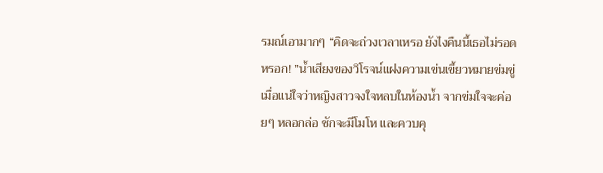รมณ์เอามากๆ “คิดจะถ่วงเวลาเหรอ ยังไงคืนนี้เธอไม่รอดหรอก! ”น้ำเสียงของวิโรจน์แฝงความเข่นเขี้ยวหมายข่มขู่ เมื่อแน่ใจว่าหญิงสาวจงใจหลบในห้องน้ำ จากข่มใจจะค่อยๆ หลอกล่อ ชักจะมีโมโห และควบคุ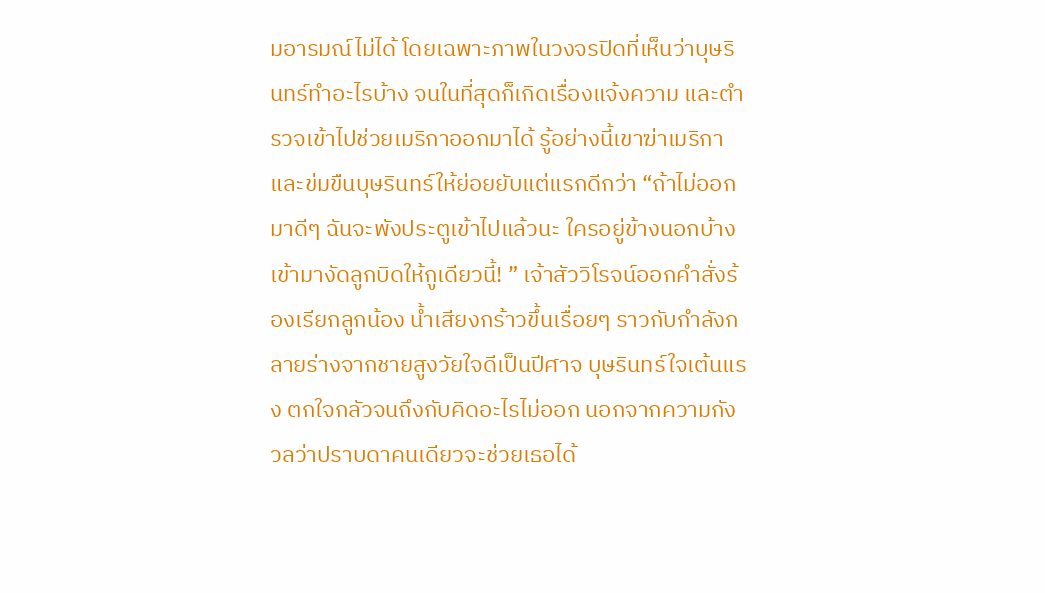มอารมณ์ไม่ได้ โดยเฉพาะภาพในวงจรปิดที่เห็นว่าบุษรินทร์ทำอะไรบ้าง จนในที่สุดก็เกิดเรื่องแจ้งความ และตำรวจเข้าไปช่วยเมริกาออกมาได้ รู้อย่างนี้เขาฆ่าเมริกา และข่มขืนบุษรินทร์ให้ย่อยยับแต่แรกดีกว่า “ถ้าไม่ออกมาดีๆ ฉันจะพังประตูเข้าไปแล้วนะ ใครอยู่ข้างนอกบ้าง เข้ามางัดลูกบิดให้กูเดียวนี้! ” เจ้าสัววิโรจน์ออกคำสั่งร้องเรียกลูกน้อง น้ำเสียงกร้าวขึ้นเรื่อยๆ ราวกับกำลังกลายร่างจากชายสูงวัยใจดีเป็นปีศาจ บุษรินทร์ใจเต้นแรง ตกใจกลัวจนถึงกับคิดอะไรไม่ออก นอกจากความกังวลว่าปราบดาคนเดียวจะช่วยเธอได้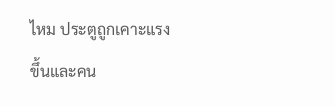ไหม ประตูถูกเคาะแรงขึ้นและคน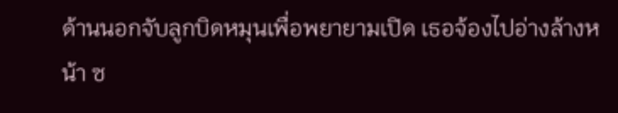ด้านนอกจับลูกบิดหมุนเพื่อพยายามเปิด เธอจ้องไปอ่างล้างหน้า ซ